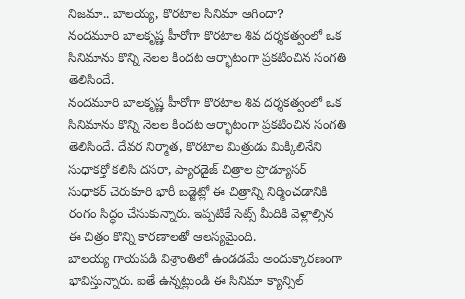నిజమా.. బాలయ్య, కొరటాల సినిమా ఆగిందా?
నందమూరి బాలకృష్ణ హీరోగా కొరటాల శివ దర్శకత్వంలో ఒక సినిమాను కొన్ని నెలల కిందట ఆర్భాటంగా ప్రకటించిన సంగతి తెలిసిందే.
నందమూరి బాలకృష్ణ హీరోగా కొరటాల శివ దర్శకత్వంలో ఒక సినిమాను కొన్ని నెలల కిందట ఆర్భాటంగా ప్రకటించిన సంగతి తెలిసిందే. దేవర నిర్మాత, కొరటాల మిత్రుడు మిక్కిలినేని సుధాకర్తో కలిసి దసరా, ప్యారడైజ్ చిత్రాల ప్రొడ్యూసర్ సుధాకర్ చెరుకూరి భారీ బడ్జెట్లో ఈ చిత్రాన్ని నిర్మించడానికి రంగం సిద్ధం చేసుకున్నారు. ఇప్పటికే సెట్స్ మీదికి వెళ్లాల్సిన ఈ చిత్రం కొన్ని కారణాలతో ఆలస్యమైంది.
బాలయ్య గాయపడి విశ్రాంతిలో ఉండడమే అందుక్కారణంగా భావిస్తున్నారు. ఐతే ఉన్నట్లుండి ఈ సినిమా క్యాన్సిల్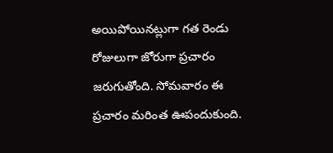అయిపోయినట్లుగా గత రెండు రోజులుగా జోరుగా ప్రచారం జరుగుతోంది. సోమవారం ఈ ప్రచారం మరింత ఊపందుకుంది.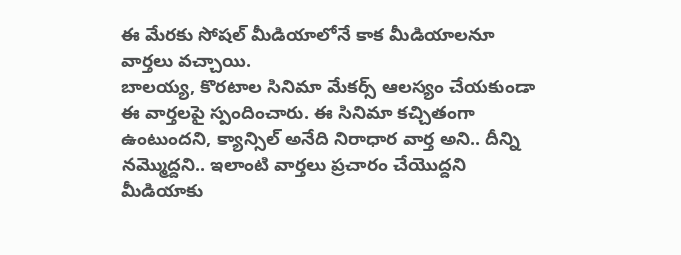ఈ మేరకు సోషల్ మీడియాలోనే కాక మీడియాలనూ వార్తలు వచ్చాయి.
బాలయ్య, కొరటాల సినిమా మేకర్స్ ఆలస్యం చేయకుండా ఈ వార్తలపై స్పందించారు. ఈ సినిమా కచ్చితంగా ఉంటుందని, క్యాన్సిల్ అనేది నిరాధార వార్త అని.. దీన్ని నమ్మొద్దని.. ఇలాంటి వార్తలు ప్రచారం చేయొద్దని మీడియాకు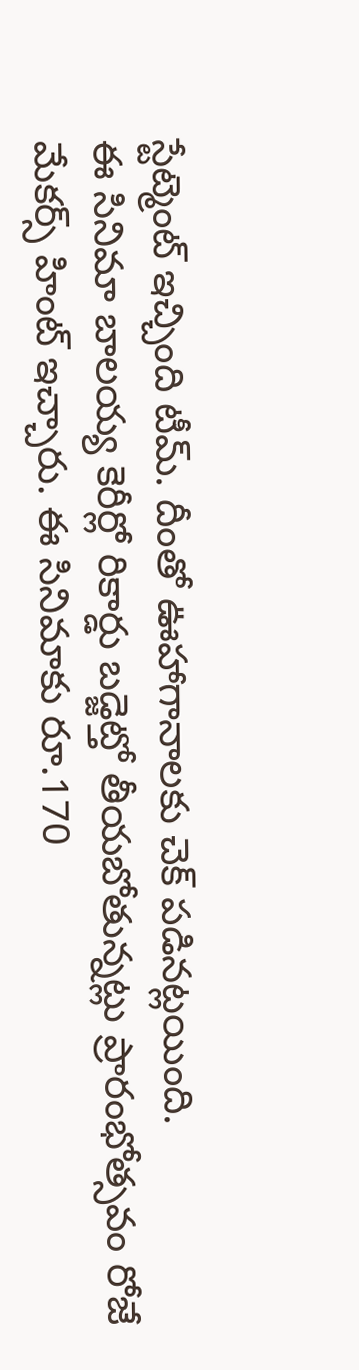స్టేట్మెంట్ ఇచ్చింది టీమ్. దీంతో ఊహాగానాలకు చెక్ పడినట్లయింది.
ఈ సినిమా బాలయ్య కెరీర్లో రికార్డు బడ్జెట్తో తీయబోతున్నట్లు ప్రారంభోత్సవం రోజే మేకర్స్ హింట్ ఇచ్చారు. ఈ సినిమాకు రూ.170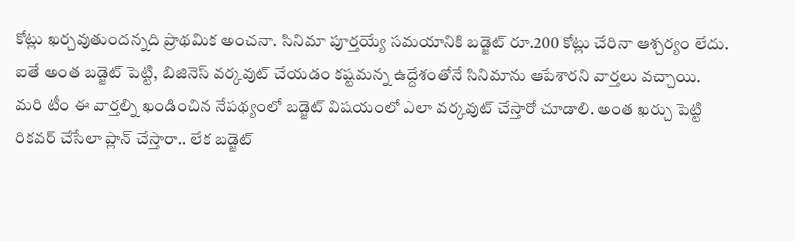కోట్లు ఖర్చవుతుందన్నది ప్రాథమిక అంచనా. సినిమా పూర్తయ్యే సమయానికి బడ్జెట్ రూ.200 కోట్లు చేరినా ఆశ్చర్యం లేదు. ఐతే అంత బడ్జెట్ పెట్టి, బిజినెస్ వర్కవుట్ చేయడం కష్టమన్న ఉద్దేశంతోనే సినిమాను ఆపేశారని వార్తలు వచ్చాయి.
మరి టీం ఈ వార్తల్ని ఖండించిన నేపథ్యంలో బడ్జెట్ విషయంలో ఎలా వర్కవుట్ చేస్తారో చూడాలి. అంత ఖర్చు పెట్టి రికవర్ చేసేలా ప్లాన్ చేస్తారా.. లేక బడ్జెట్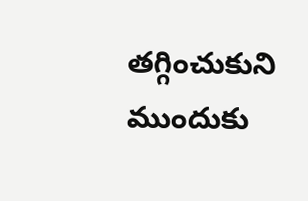తగ్గించుకుని ముందుకు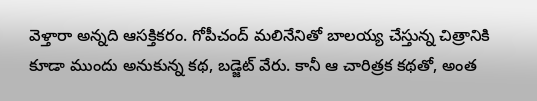వెళ్తారా అన్నది ఆసక్తికరం. గోపీచంద్ మలినేనితో బాలయ్య చేస్తున్న చిత్రానికి కూడా ముందు అనుకున్న కథ, బడ్జెట్ వేరు. కానీ ఆ చారిత్రక కథతో, అంత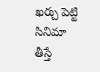ఖర్చు పెట్టి సినిమా తీస్తే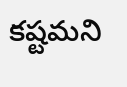కష్టమని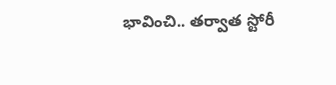భావించి.. తర్వాత స్టోరీ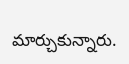మార్చుకున్నారు.